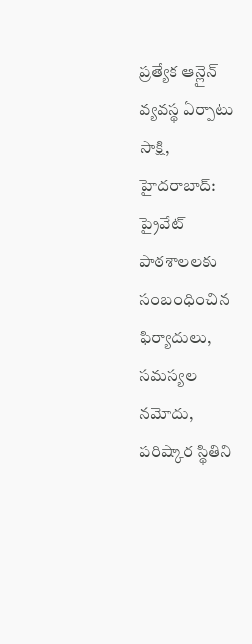ప్రత్యేక ఆన్లైన్ వ్యవస్థ ఏర్పాటు
సాక్షి, హైదరాబాద్: ప్రైవేట్ పాఠశాలలకు సంబంధించిన ఫిర్యాదులు, సమస్యల నమోదు, పరిష్కార స్థితిని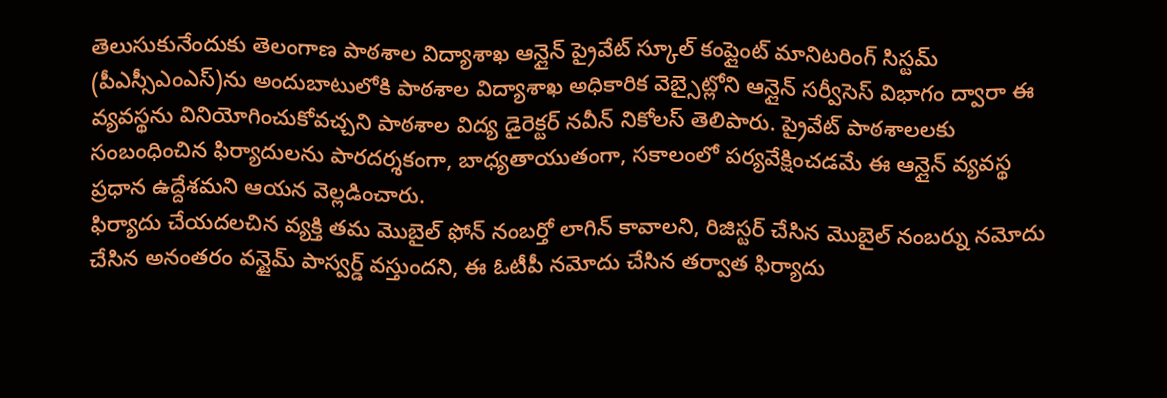తెలుసుకునేందుకు తెలంగాణ పాఠశాల విద్యాశాఖ ఆన్లైన్ ప్రైవేట్ స్కూల్ కంప్లైంట్ మానిటరింగ్ సిస్టమ్ (పీఎస్సీఎంఎస్)ను అందుబాటులోకి పాఠశాల విద్యాశాఖ అధికారిక వెబ్సైట్లోని ఆన్లైన్ సర్వీసెస్ విభాగం ద్వారా ఈ వ్యవస్థను వినియోగించుకోవచ్చని పాఠశాల విద్య డైరెక్టర్ నవీన్ నికోలస్ తెలిపారు. ప్రైవేట్ పాఠశాలలకు సంబంధించిన ఫిర్యాదులను పారదర్శకంగా, బాధ్యతాయుతంగా, సకాలంలో పర్యవేక్షించడమే ఈ ఆన్లైన్ వ్యవస్థ ప్రధాన ఉద్దేశమని ఆయన వెల్లడించారు.
ఫిర్యాదు చేయదలచిన వ్యక్తి తమ మొబైల్ ఫోన్ నంబర్తో లాగిన్ కావాలని, రిజిస్టర్ చేసిన మొబైల్ నంబర్ను నమోదు చేసిన అనంతరం వన్టైమ్ పాస్వర్డ్ వస్తుందని, ఈ ఓటీపీ నమోదు చేసిన తర్వాత ఫిర్యాదు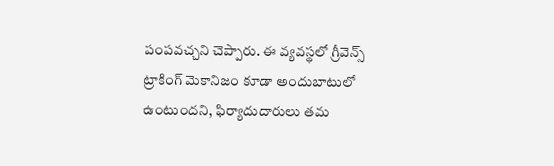పంపవచ్చని చెప్పారు. ఈ వ్యవస్థలో గ్రీవెన్స్ ట్రాకింగ్ మెకానిజం కూడా అందుబాటులో ఉంటుందని, ఫిర్యాదుదారులు తమ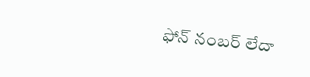ఫోన్ నంబర్ లేదా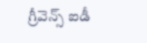గ్రీవెన్స్ ఐడీ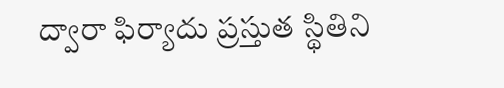ద్వారా ఫిర్యాదు ప్రస్తుత స్థితిని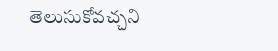తెలుసుకోవచ్చని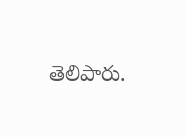తెలిపారు.